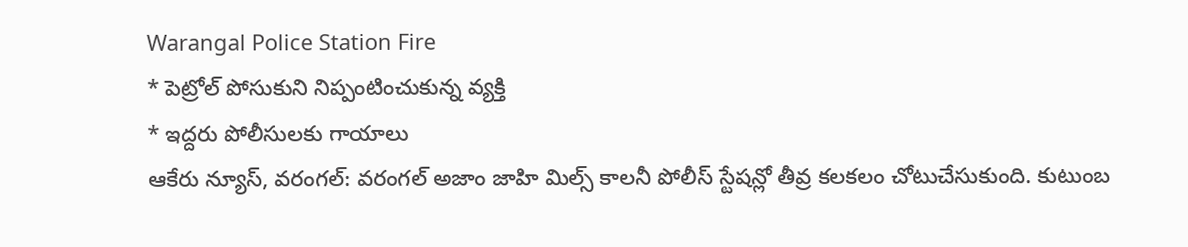Warangal Police Station Fire
* పెట్రోల్ పోసుకుని నిప్పంటించుకున్న వ్యక్తి
* ఇద్దరు పోలీసులకు గాయాలు
ఆకేరు న్యూస్, వరంగల్: వరంగల్ అజాం జాహి మిల్స్ కాలనీ పోలీస్ స్టేషన్లో తీవ్ర కలకలం చోటుచేసుకుంది. కుటుంబ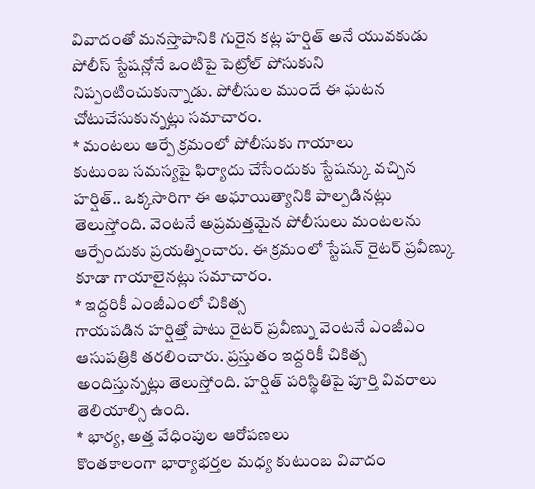వివాదంతో మనస్తాపానికి గురైన కట్ల హర్షిత్ అనే యువకుడు పోలీస్ స్టేషన్లోనే ఒంటిపై పెట్రోల్ పోసుకుని నిప్పంటించుకున్నాడు. పోలీసుల ముందే ఈ ఘటన చోటుచేసుకున్నట్లు సమాచారం.
* మంటలు ఆర్పే క్రమంలో పోలీసుకు గాయాలు
కుటుంబ సమస్యపై ఫిర్యాదు చేసేందుకు స్టేషన్కు వచ్చిన హర్షిత్.. ఒక్కసారిగా ఈ అఘాయిత్యానికి పాల్పడినట్లు తెలుస్తోంది. వెంటనే అప్రమత్తమైన పోలీసులు మంటలను ఆర్పేందుకు ప్రయత్నించారు. ఈ క్రమంలో స్టేషన్ రైటర్ ప్రవీణ్కు కూడా గాయాలైనట్లు సమాచారం.
* ఇద్దరికీ ఎంజీఎంలో చికిత్స
గాయపడిన హర్షిత్తో పాటు రైటర్ ప్రవీణ్ను వెంటనే ఎంజీఎం ఆసుపత్రికి తరలించారు. ప్రస్తుతం ఇద్దరికీ చికిత్స అందిస్తున్నట్లు తెలుస్తోంది. హర్షిత్ పరిస్థితిపై పూర్తి వివరాలు తెలియాల్సి ఉంది.
* భార్య, అత్త వేధింపుల ఆరోపణలు
కొంతకాలంగా భార్యాభర్తల మధ్య కుటుంబ వివాదం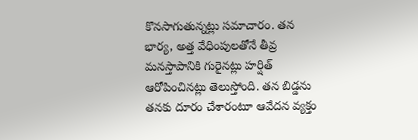కొనసాగుతున్నట్లు సమాచారం. తన భార్య, అత్త వేధింపులతోనే తీవ్ర మనస్తాపానికి గురైనట్లు హర్షిత్ ఆరోపించినట్లు తెలుస్తోంది. తన బిడ్డను తనకు దూరం చేశారంటూ ఆవేదన వ్యక్తం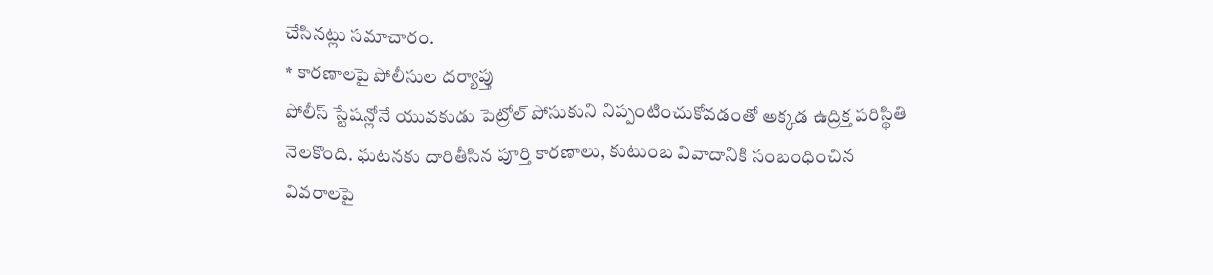చేసినట్లు సమాచారం.
* కారణాలపై పోలీసుల దర్యాప్తు
పోలీస్ స్టేషన్లోనే యువకుడు పెట్రోల్ పోసుకుని నిప్పంటించుకోవడంతో అక్కడ ఉద్రిక్త పరిస్థితి నెలకొంది. ఘటనకు దారితీసిన పూర్తి కారణాలు, కుటుంబ వివాదానికి సంబంధించిన వివరాలపై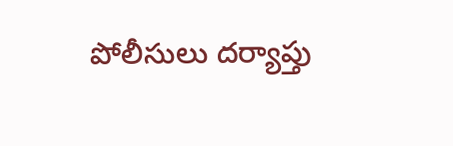పోలీసులు దర్యాప్తు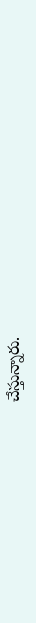చేస్తున్నారు.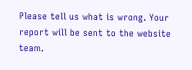Please tell us what is wrong. Your report will be sent to the website team.